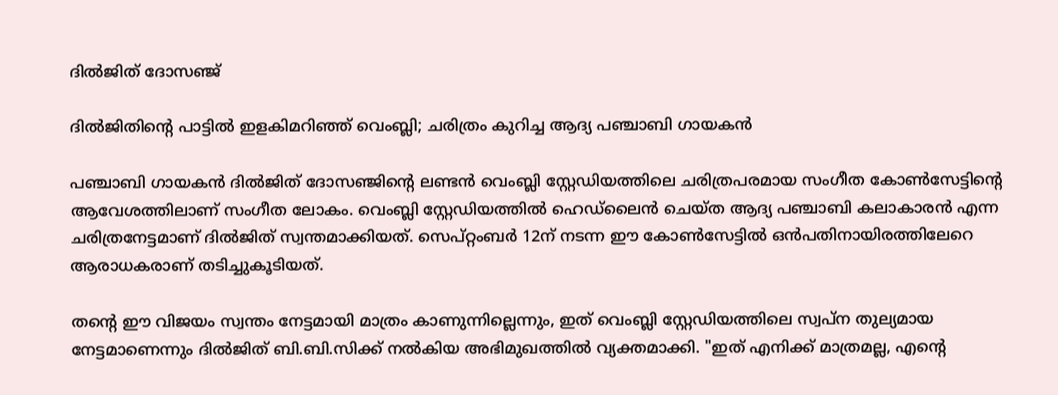ദിൽജിത് ദോസഞ്ജ്

ദിൽജിതിന്‍റെ പാട്ടിൽ ഇളകിമറിഞ്ഞ് വെംബ്ലി; ചരിത്രം കുറിച്ച ആദ്യ പഞ്ചാബി ഗായകൻ

പഞ്ചാബി ഗായകൻ ദിൽജിത് ദോസഞ്ജിന്‍റെ ലണ്ടൻ വെംബ്ലി സ്റ്റേഡിയത്തിലെ ചരിത്രപരമായ സംഗീത കോൺസേട്ടിന്‍റെ  ആവേശത്തിലാണ് സംഗീത ലോകം. വെംബ്ലി സ്റ്റേഡിയത്തിൽ ഹെഡ്‌ലൈൻ ചെയ്ത ആദ്യ പഞ്ചാബി കലാകാരൻ എന്ന ചരിത്രനേട്ടമാണ് ദിൽജിത് സ്വന്തമാക്കിയത്. സെപ്റ്റംബർ 12ന് നടന്ന ഈ കോൺസേട്ടിൽ ഒൻപതിനായിരത്തിലേറെ ആരാധകരാണ് തടിച്ചുകൂടിയത്.

തന്റെ ഈ വിജയം സ്വന്തം നേട്ടമായി മാത്രം കാണുന്നില്ലെന്നും, ഇത് വെംബ്ലി സ്റ്റേഡിയത്തിലെ സ്വപ്ന തുല്യമായ നേട്ടമാണെന്നും ദിൽജിത് ബി.ബി.സിക്ക് നൽകിയ അഭിമുഖത്തിൽ വ്യക്തമാക്കി. "ഇത് എനിക്ക് മാത്രമല്ല, എന്റെ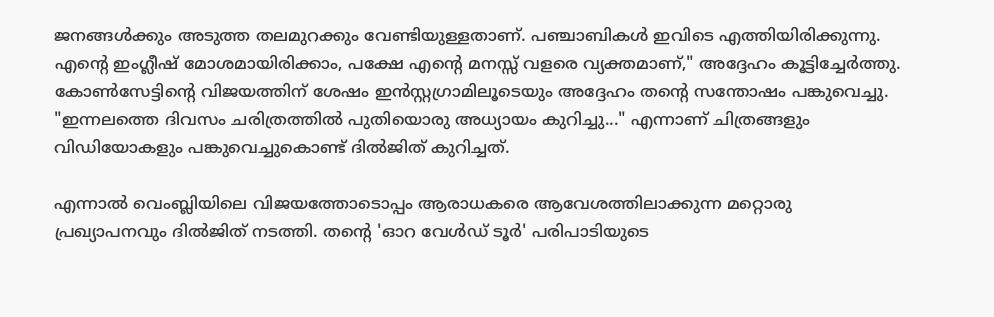ജനങ്ങൾക്കും അടുത്ത തലമുറക്കും വേണ്ടിയുള്ളതാണ്. പഞ്ചാബികൾ ഇവിടെ എത്തിയിരിക്കുന്നു. എന്റെ ഇംഗ്ലീഷ് മോശമായിരിക്കാം, പക്ഷേ എന്റെ മനസ്സ് വളരെ വ്യക്തമാണ്," അദ്ദേഹം കൂട്ടിച്ചേർത്തു. കോൺസേട്ടിന്‍റെ വിജയത്തിന് ശേഷം ഇൻസ്റ്റഗ്രാമിലൂടെയും അദ്ദേഹം തന്റെ സന്തോഷം പങ്കുവെച്ചു. "ഇന്നലത്തെ ദിവസം ചരിത്രത്തിൽ പുതിയൊരു അധ്യായം കുറിച്ചു..." എന്നാണ് ചിത്രങ്ങളും വിഡിയോകളും പങ്കുവെച്ചുകൊണ്ട് ദിൽജിത് കുറിച്ചത്.

എന്നാൽ വെംബ്ലിയിലെ വിജയത്തോടൊപ്പം ആരാധകരെ ആവേശത്തിലാക്കുന്ന മറ്റൊരു പ്രഖ്യാപനവും ദിൽജിത് നടത്തി. തന്റെ 'ഓറ വേൾഡ് ടൂർ' പരിപാടിയുടെ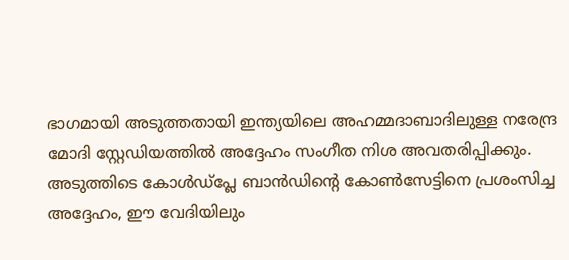ഭാഗമായി അടുത്തതായി ഇന്ത്യയിലെ അഹമ്മദാബാദിലുള്ള നരേന്ദ്ര മോദി സ്റ്റേഡിയത്തിൽ അദ്ദേഹം സംഗീത നിശ അവതരിപ്പിക്കും. അടുത്തിടെ കോൾഡ്പ്ലേ ബാൻഡിന്റെ കോൺസേട്ടിനെ പ്രശംസിച്ച അദ്ദേഹം, ഈ വേദിയിലും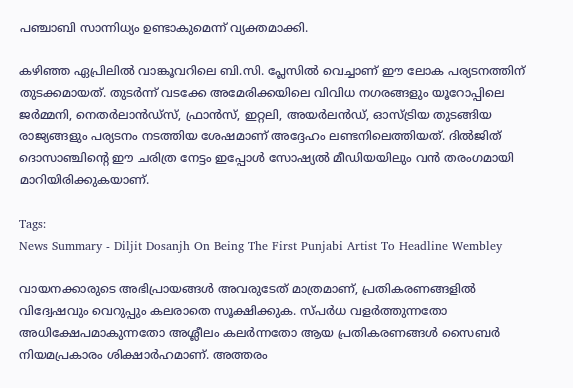പഞ്ചാബി സാന്നിധ്യം ഉണ്ടാകുമെന്ന് വ്യക്തമാക്കി.

കഴിഞ്ഞ ഏപ്രിലിൽ വാങ്കൂവറിലെ ബി.സി. പ്ലേസിൽ വെച്ചാണ് ഈ ലോക പര്യടനത്തിന് തുടക്കമായത്. തുടർന്ന് വടക്കേ അമേരിക്കയിലെ വിവിധ നഗരങ്ങളും യൂറോപ്പിലെ ജർമ്മനി, നെതർലാൻഡ്സ്, ഫ്രാൻസ്, ഇറ്റലി, അയർലൻഡ്, ഓസ്ട്രിയ തുടങ്ങിയ രാജ്യങ്ങളും പര്യടനം നടത്തിയ ശേഷമാണ് അദ്ദേഹം ലണ്ടനിലെത്തിയത്. ദിൽജിത് ദൊസാഞ്ചിന്റെ ഈ ചരിത്ര നേട്ടം ഇപ്പോൾ സോഷ്യൽ മീഡിയയിലും വൻ തരംഗമായി മാറിയിരിക്കുകയാണ്.

Tags:
News Summary - Diljit Dosanjh On Being The First Punjabi Artist To Headline Wembley

വായനക്കാരുടെ അഭിപ്രായങ്ങള്‍ അവരുടേത് മാത്രമാണ്, പ്രതികരണങ്ങളിൽ വിദ്വേഷവും വെറുപ്പും കലരാതെ സൂക്ഷിക്കുക. സ്പർധ വളർത്തുന്നതോ അധിക്ഷേപമാകുന്നതോ അശ്ലീലം കലർന്നതോ ആയ പ്രതികരണങ്ങൾ സൈബർ നിയമപ്രകാരം ശിക്ഷാർഹമാണ്. അത്തരം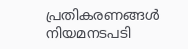പ്രതികരണങ്ങൾ നിയമനടപടി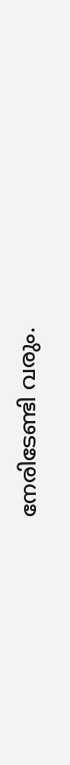നേരിടേണ്ടി വരും.